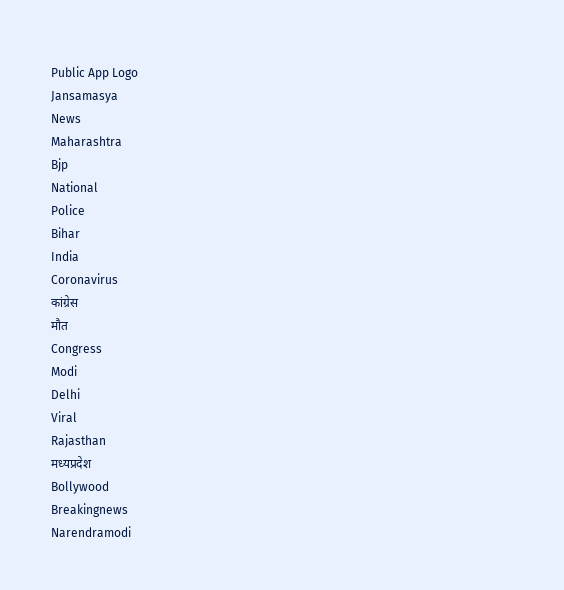Public App Logo
Jansamasya
News
Maharashtra
Bjp
National
Police
Bihar
India
Coronavirus
कांग्रेस
मौत
Congress
Modi
Delhi
Viral
Rajasthan
मध्यप्रदेश
Bollywood
Breakingnews
Narendramodi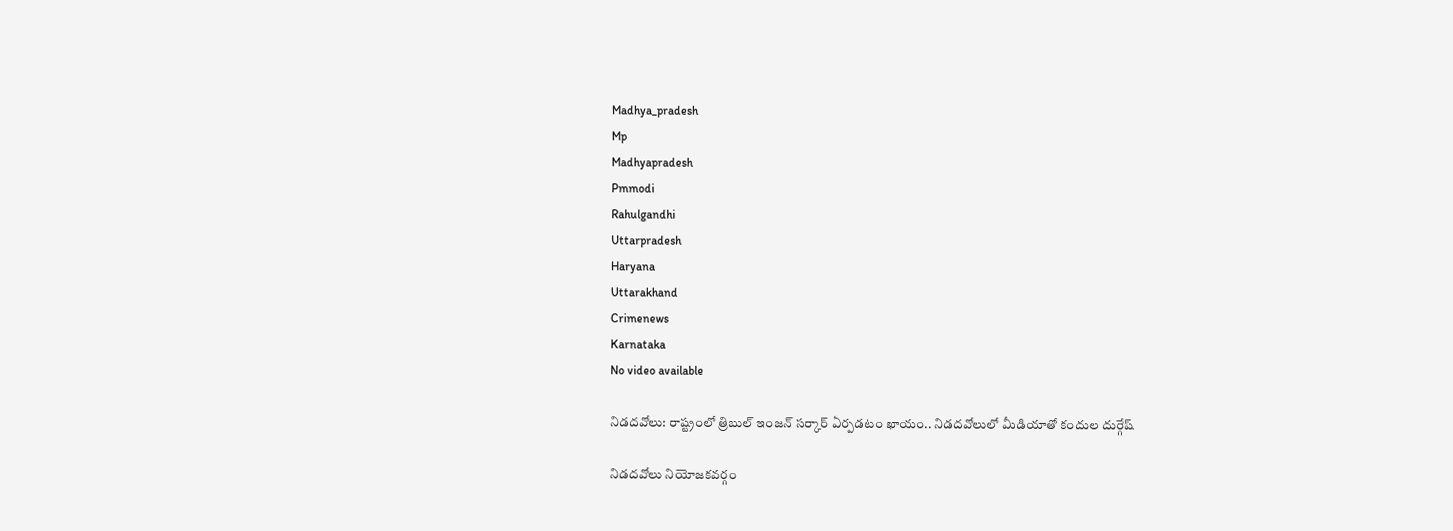Madhya_pradesh
Mp
Madhyapradesh
Pmmodi
Rahulgandhi
Uttarpradesh
Haryana
Uttarakhand
Crimenews
Karnataka
No video available

నిడదవోలు: రాష్ట్రంలో త్రిబుల్ ఇంజన్ సర్కార్ ఏర్పడటం ఖాయం.. నిడదవోలులో మీడియాతో కందుల దుర్గేష్

నిడదవోలు నియోజకవర్గం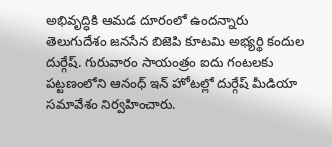అభివృద్ధికి ఆమడ దూరంలో ఉందన్నారు తెలుగుదేశం జనసేన బిజెపి కూటమి అభ్యర్థి కందుల దుర్గేష్. గురువారం సాయంత్రం ఐదు గంటలకు పట్టణంలోని ఆనంధ్ ఇన్ హోటల్లో దుర్గేష్ మీడియా సమావేశం నిర్వహించారు.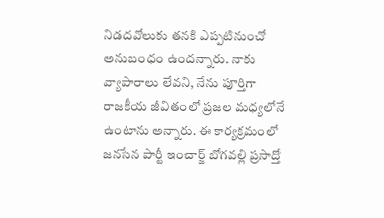నిడదవోలుకు తనకి ఎప్పటినుంచో అనుబంధం ఉందన్నారు. నాకు వ్యాపారాలు లేవని, నేను పూర్తిగా రాజకీయ జీవితంలో ప్రజల మధ్యలోనే ఉంటాను అన్నారు. ఈ కార్యక్రమంలో జనసేన పార్టీ ఇంచార్జ్ బోగవల్లి ప్రసాద్తో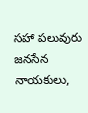సహా పలువురు జనసేన నాయకులు,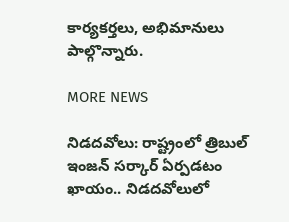కార్యకర్తలు, అభిమానులు పాల్గొన్నారు.

MORE NEWS

నిడదవోలు: రాష్ట్రంలో త్రిబుల్ ఇంజన్ సర్కార్ ఏర్పడటం ఖాయం.. నిడదవోలులో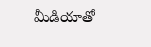మీడియాతో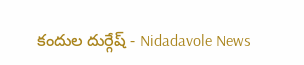కందుల దుర్గేష్ - Nidadavole News